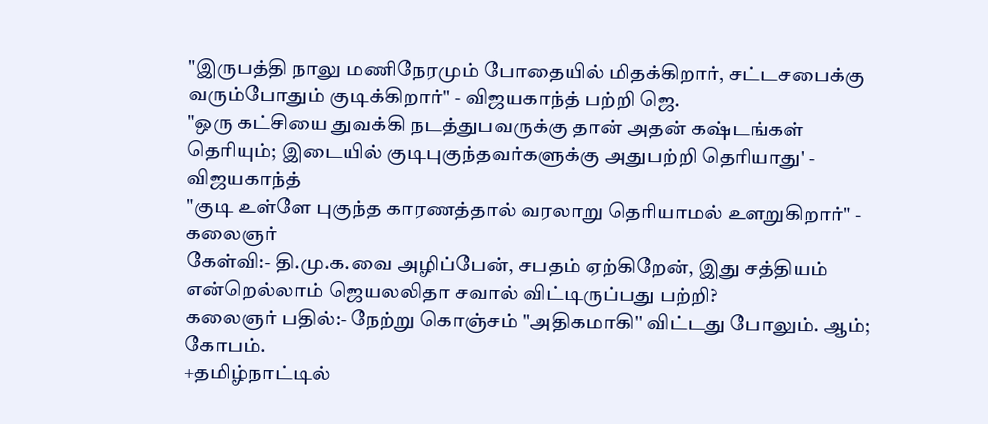"இருபத்தி நாலு மணிநேரமும் போதையில் மிதக்கிறார், சட்டசபைக்கு வரும்போதும் குடிக்கிறார்" - விஜயகாந்த் பற்றி ஜெ.
"ஒரு கட்சியை துவக்கி நடத்துபவருக்கு தான் அதன் கஷ்டங்கள் தெரியும்; இடையில் குடிபுகுந்தவர்களுக்கு அதுபற்றி தெரியாது' - விஜயகாந்த்
"குடி உள்ளே புகுந்த காரணத்தால் வரலாறு தெரியாமல் உளறுகிறார்" - கலைஞர்
கேள்வி:- தி.மு.க.வை அழிப்பேன், சபதம் ஏற்கிறேன், இது சத்தியம் என்றெல்லாம் ஜெயலலிதா சவால் விட்டிருப்பது பற்றி?
கலைஞர் பதில்:- நேற்று கொஞ்சம் "அதிகமாகி'' விட்டது போலும். ஆம்; கோபம்.
+தமிழ்நாட்டில்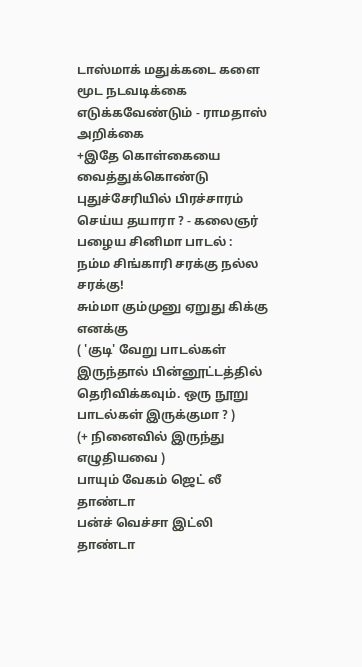டாஸ்மாக் மதுக்கடை களை மூட நடவடிக்கை எடுக்கவேண்டும் - ராமதாஸ் அறிக்கை
+இதே கொள்கையை வைத்துக்கொண்டு புதுச்சேரியில் பிரச்சாரம் செய்ய தயாரா ? - கலைஞர்
பழைய சினிமா பாடல் :
நம்ம சிங்காரி சரக்கு நல்ல சரக்கு!
சும்மா கும்முனு ஏறுது கிக்கு எனக்கு
( 'குடி' வேறு பாடல்கள் இருந்தால் பின்னூட்டத்தில் தெரிவிக்கவும். ஒரு நூறு பாடல்கள் இருக்குமா ? )
(+ நினைவில் இருந்து எழுதியவை )
பாயும் வேகம் ஜெட் லீ தாண்டா
பன்ச் வெச்சா இட்லி தாண்டா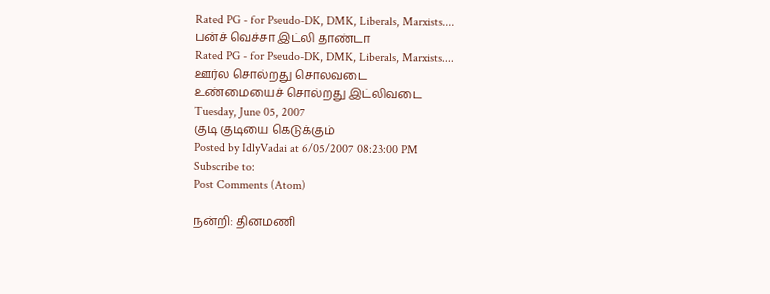Rated PG - for Pseudo-DK, DMK, Liberals, Marxists....
பன்ச் வெச்சா இட்லி தாண்டா
Rated PG - for Pseudo-DK, DMK, Liberals, Marxists....
ஊர்ல சொல்றது சொலவடை
உண்மையைச் சொல்றது இட்லிவடை
Tuesday, June 05, 2007
குடி குடியை கெடுக்கும்
Posted by IdlyVadai at 6/05/2007 08:23:00 PM
Subscribe to:
Post Comments (Atom)

நன்றி: தினமணி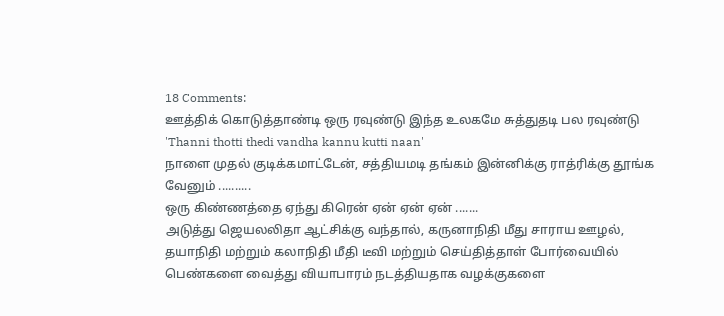18 Comments:
ஊத்திக் கொடுத்தாண்டி ஒரு ரவுண்டு இந்த உலகமே சுத்துதடி பல ரவுண்டு
'Thanni thotti thedi vandha kannu kutti naan'
நாளை முதல் குடிக்கமாட்டேன், சத்தியமடி தங்கம் இன்னிக்கு ராத்ரிக்கு தூங்க வேனும் ..........
ஒரு கிண்ணத்தை ஏந்து கிரென் ஏன் ஏன் ஏன் .......
அடுத்து ஜெயலலிதா ஆட்சிக்கு வந்தால், கருனாநிதி மீது சாராய ஊழல், தயாநிதி மற்றும் கலாநிதி மீதி டீவி மற்றும் செய்தித்தாள் போர்வையில் பெண்களை வைத்து வியாபாரம் நடத்தியதாக வழக்குகளை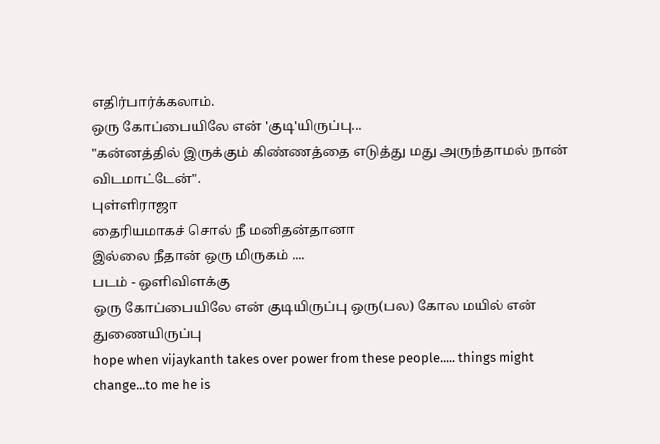எதிர்பார்க்கலாம்.
ஒரு கோப்பையிலே என் 'குடி'யிருப்பு...
"கன்னத்தில் இருக்கும் கிண்ணத்தை எடுத்து மது அருந்தாமல் நான் விடமாட்டேன்".
புள்ளிராஜா
தைரியமாகச் சொல் நீ மனிதன்தானா
இல்லை நீதான் ஒரு மிருகம் ....
படம் - ஒளிவிளக்கு
ஒரு கோப்பையிலே என் குடியிருப்பு ஒரு(பல) கோல மயில் என் துணையிருப்பு
hope when vijaykanth takes over power from these people..... things might change...to me he is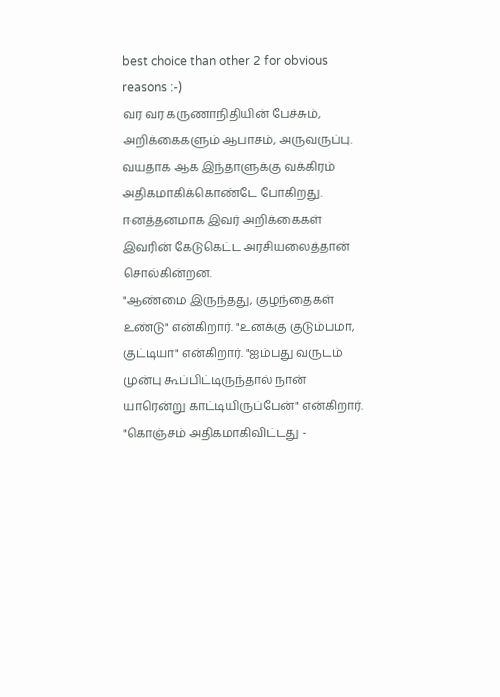best choice than other 2 for obvious reasons :-)
வர வர கருணாநிதியின் பேச்சும், அறிக்கைகளும் ஆபாசம், அருவருப்பு.
வயதாக ஆக இந்தாளுக்கு வக்கிரம் அதிகமாகிக்கொண்டே போகிறது.
ஈனத்தனமாக இவர் அறிக்கைகள் இவரின் கேடுகெட்ட அரசியலைத்தான் சொல்கின்றன.
"ஆண்மை இருந்தது, குழந்தைகள் உண்டு" என்கிறார். "உனக்கு குடும்பமா, குட்டியா" என்கிறார். "ஐம்பது வருடம் முன்பு கூப்பிட்டிருந்தால் நான் யாரென்று காட்டியிருப்பேன்" என்கிறார். "கொஞ்சம் அதிகமாகிவிட்டது -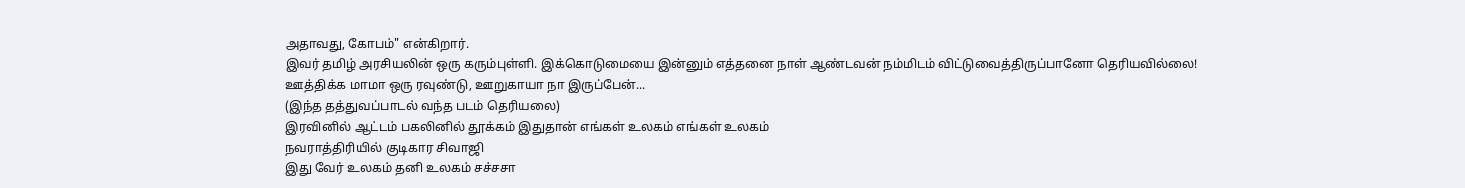அதாவது, கோபம்" என்கிறார்.
இவர் தமிழ் அரசியலின் ஒரு கரும்புள்ளி. இக்கொடுமையை இன்னும் எத்தனை நாள் ஆண்டவன் நம்மிடம் விட்டுவைத்திருப்பானோ தெரியவில்லை!
ஊத்திக்க மாமா ஒரு ரவுண்டு, ஊறுகாயா நா இருப்பேன்...
(இந்த தத்துவப்பாடல் வந்த படம் தெரியலை)
இரவினில் ஆட்டம் பகலினில் தூக்கம் இதுதான் எங்கள் உலகம் எங்கள் உலகம்
நவராத்திரியில் குடிகார சிவாஜி
இது வேர் உலகம் தனி உலகம் சச்சசா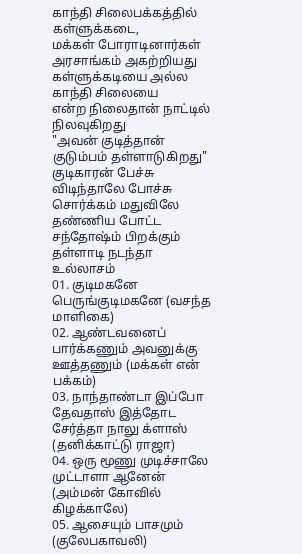காந்தி சிலைபக்கத்தில்
கள்ளுக்கடை,
மக்கள் போராடினார்கள்
அரசாங்கம் அகற்றியது
கள்ளுக்கடியை அல்ல
காந்தி சிலையை
என்ற நிலைதான் நாட்டில் நிலவுகிறது
"அவன் குடித்தான்
குடும்பம் தள்ளாடுகிறது"
குடிகாரன் பேச்சு விடிந்தாலே போச்சு
சொர்க்கம் மதுவிலே
தண்ணிய போட்ட சந்தோஷ்ம் பிறக்கும் தள்ளாடி நடந்தா உல்லாசம்
01. குடிமகனே பெருங்குடிமகனே (வசந்த மாளிகை)
02. ஆண்டவனைப் பார்க்கணும் அவனுக்கு ஊத்தணும் (மக்கள் என் பக்கம்)
03. நாந்தாண்டா இப்போ தேவதாஸ் இத்தோட சேர்த்தா நாலு க்ளாஸ் (தனிக்காட்டு ராஜா)
04. ஒரு மூணு முடிச்சாலே முட்டாளா ஆனேன் (அம்மன் கோவில் கிழக்காலே)
05. ஆசையும் பாசமும் (குலேபகாவலி)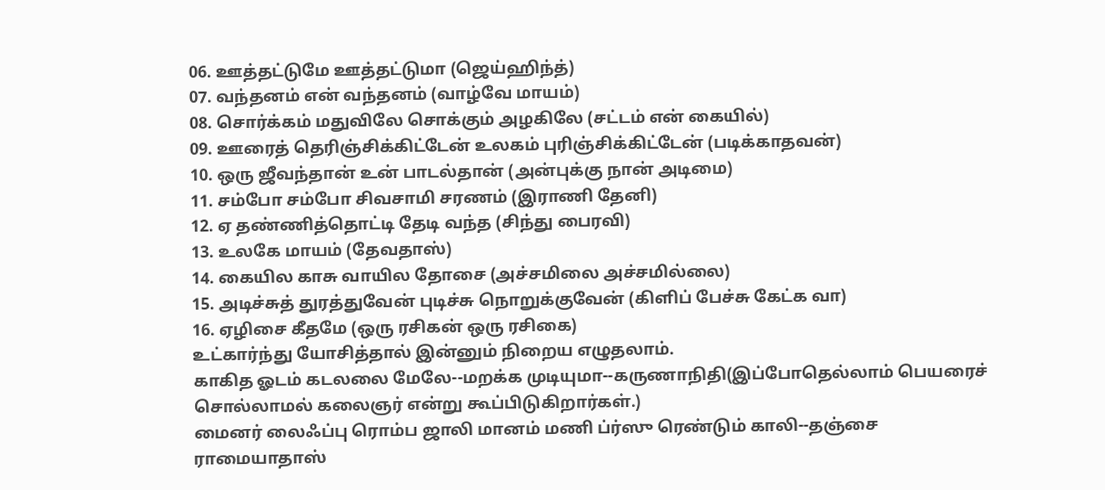06. ஊத்தட்டுமே ஊத்தட்டுமா (ஜெய்ஹிந்த்)
07. வந்தனம் என் வந்தனம் (வாழ்வே மாயம்)
08. சொர்க்கம் மதுவிலே சொக்கும் அழகிலே (சட்டம் என் கையில்)
09. ஊரைத் தெரிஞ்சிக்கிட்டேன் உலகம் புரிஞ்சிக்கிட்டேன் (படிக்காதவன்)
10. ஒரு ஜீவந்தான் உன் பாடல்தான் (அன்புக்கு நான் அடிமை)
11. சம்போ சம்போ சிவசாமி சரணம் (இராணி தேனி)
12. ஏ தண்ணித்தொட்டி தேடி வந்த (சிந்து பைரவி)
13. உலகே மாயம் (தேவதாஸ்)
14. கையில காசு வாயில தோசை (அச்சமிலை அச்சமில்லை)
15. அடிச்சுத் துரத்துவேன் புடிச்சு நொறுக்குவேன் (கிளிப் பேச்சு கேட்க வா)
16. ஏழிசை கீதமே (ஒரு ரசிகன் ஒரு ரசிகை)
உட்கார்ந்து யோசித்தால் இன்னும் நிறைய எழுதலாம்.
காகித ஓடம் கடலலை மேலே--மறக்க முடியுமா--கருணாநிதி(இப்போதெல்லாம் பெயரைச் சொல்லாமல் கலைஞர் என்று கூப்பிடுகிறார்கள்.)
மைனர் லைஃப்பு ரொம்ப ஜாலி மானம் மணி ப்ர்ஸு ரெண்டும் காலி--தஞ்சை ராமையாதாஸ்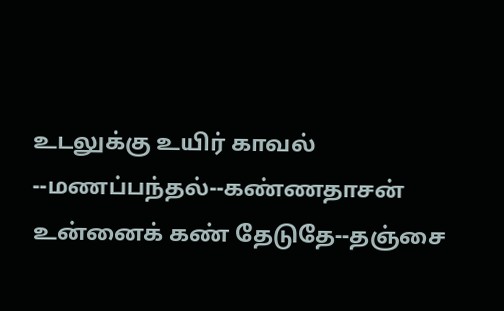உடலுக்கு உயிர் காவல் --மணப்பந்தல்--கண்ணதாசன்
உன்னைக் கண் தேடுதே--தஞ்சை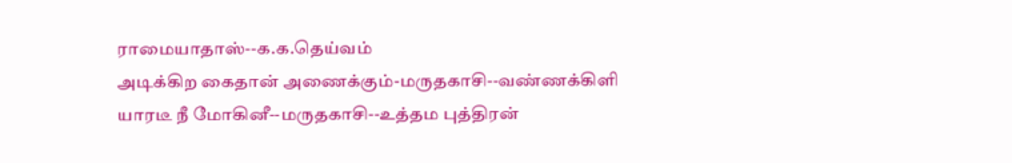ராமையாதாஸ்--க.க.தெய்வம்
அடிக்கிற கைதான் அணைக்கும்-மருதகாசி--வண்ணக்கிளி
யாரடீ நீ மோகினீ--மருதகாசி--உத்தம புத்திரன்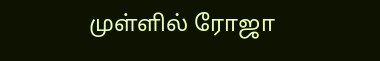முள்ளில் ரோஜா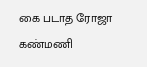கை படாத ரோஜா கண்மணி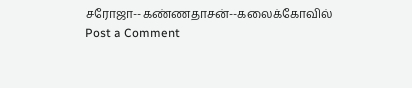சரோஜா--கண்ணதாசன்--கலைக்கோவில்
Post a Comment